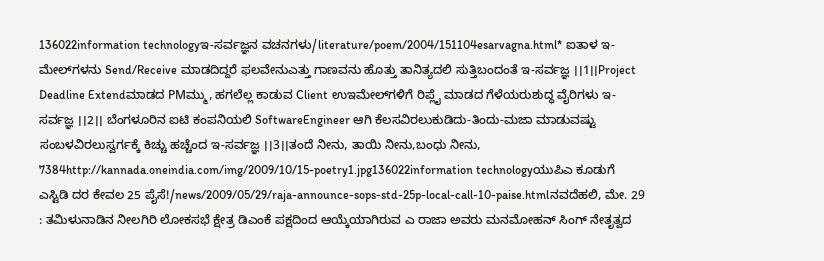136022information technologyಇ-ಸರ್ವಜ್ಞನ ವಚನಗಳು/literature/poem/2004/151104esarvagna.html* ಐತಾಳ ಇ-ಮೇಲ್‌ಗಳನು Send/Receive ಮಾಡದಿದ್ದರೆ ಫಲವೇನುಎತ್ತು ಗಾಣವನು ಹೊತ್ತು ತಾನಿತ್ಯದಲಿ ಸುತ್ತಿಬಂದಂತೆ ಇ-ಸರ್ವಜ್ಞ ।।1।।Project Deadline Extendಮಾಡದ PMಮ್ಮು, ಹಗಲೆಲ್ಲ ಕಾಡುವ Client ಉಇಮೇಲ್‌ಗಳಿಗೆ ರಿಪ್ಲೈ ಮಾಡದ ಗೆಳೆಯರುಶುದ್ಧ ವೈರಿಗಳು ಇ-ಸರ್ವಜ್ಞ ।।2।। ಬೆಂಗಳೂರಿನ ಐಟಿ ಕಂಪನಿಯಲಿ SoftwareEngineer ಆಗಿ ಕೆಲಸವಿರಲುಕುಡಿದು-ತಿಂದು-ಮಜಾ ಮಾಡುವಷ್ಟು ಸಂಬಳವಿರಲುಸ್ವರ್ಗಕ್ಕೆ ಕಿಚ್ಚು ಹಚ್ಚೆಂದ ಇ-ಸರ್ವಜ್ಞ ।।3।।ತಂದೆ ನೀನು, ತಾಯಿ ನೀನು,ಬಂಧು ನೀನು, 7384http://kannada.oneindia.com/img/2009/10/15-poetry1.jpg136022information technologyಯುಪಿಎ ಕೂಡುಗೆ ಎಸ್ಟಿಡಿ ದರ ಕೇವಲ 25 ಪೈಸೆ!/news/2009/05/29/raja-announce-sops-std-25p-local-call-10-paise.htmlನವದೆಹಲಿ, ಮೇ. 29 : ತಮಿಳುನಾಡಿನ ನೀಲಗಿರಿ ಲೋಕಸಭೆ ಕ್ಷೇತ್ರ ಡಿಎಂಕೆ ಪಕ್ಷದಿಂದ ಆಯ್ಕೆಯಾಗಿರುವ ಎ ರಾಜಾ ಅವರು ಮನಮೋಹನ್ ಸಿಂಗ್ ನೇತೃತ್ವದ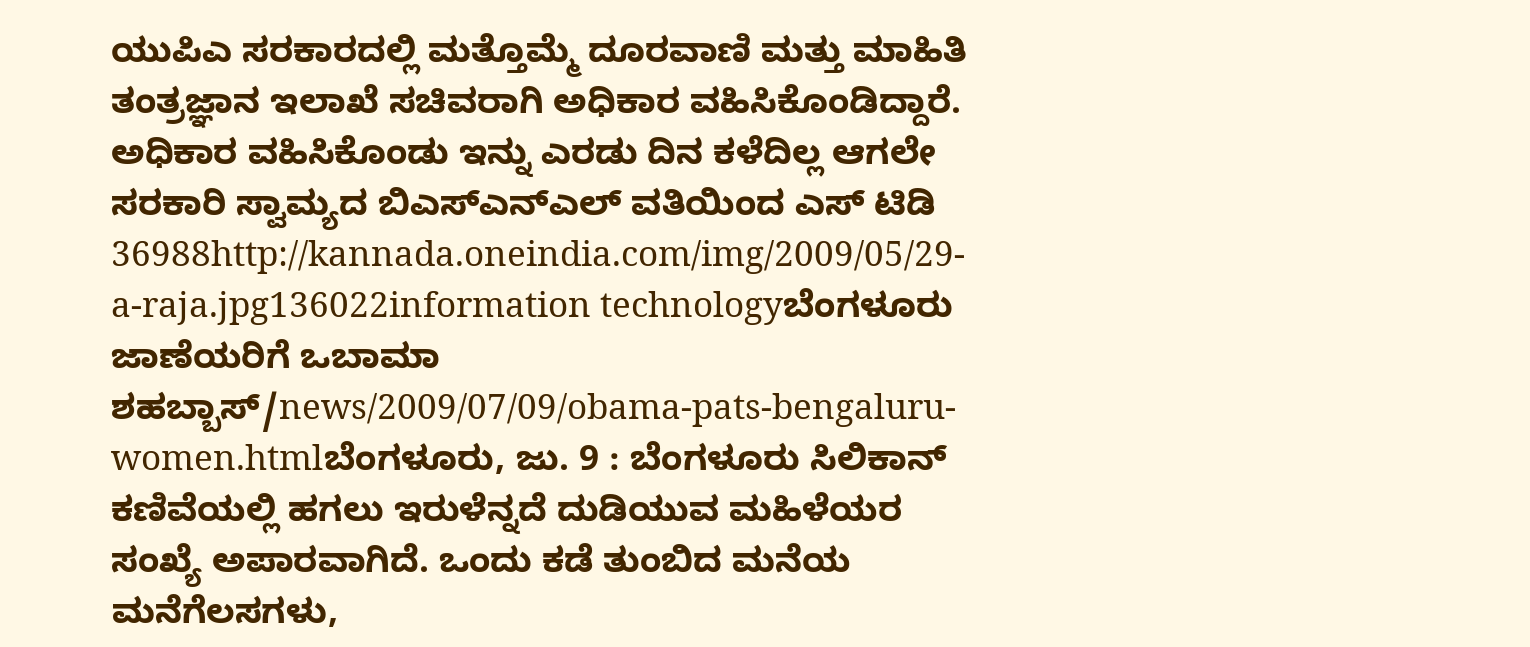ಯುಪಿಎ ಸರಕಾರದಲ್ಲಿ ಮತ್ತೊಮ್ಮೆ ದೂರವಾಣಿ ಮತ್ತು ಮಾಹಿತಿ ತಂತ್ರಜ್ಞಾನ ಇಲಾಖೆ ಸಚಿವರಾಗಿ ಅಧಿಕಾರ ವಹಿಸಿಕೊಂಡಿದ್ದಾರೆ. ಅಧಿಕಾರ ವಹಿಸಿಕೊಂಡು ಇನ್ನು ಎರಡು ದಿನ ಕಳೆದಿಲ್ಲ ಆಗಲೇ ಸರಕಾರಿ ಸ್ವಾಮ್ಯದ ಬಿಎಸ್ಎನ್ಎಲ್ ವತಿಯಿಂದ ಎಸ್ ಟಿಡಿ 36988http://kannada.oneindia.com/img/2009/05/29-a-raja.jpg136022information technologyಬೆಂಗಳೂರು ಜಾಣೆಯರಿಗೆ ಒಬಾಮಾ ಶಹಬ್ಬಾಸ್/news/2009/07/09/obama-pats-bengaluru-women.htmlಬೆಂಗಳೂರು, ಜು. 9 : ಬೆಂಗಳೂರು ಸಿಲಿಕಾನ್ ಕಣಿವೆಯಲ್ಲಿ ಹಗಲು ಇರುಳೆನ್ನದೆ ದುಡಿಯುವ ಮಹಿಳೆಯರ ಸಂಖ್ಯೆ ಅಪಾರವಾಗಿದೆ. ಒಂದು ಕಡೆ ತುಂಬಿದ ಮನೆಯ ಮನೆಗೆಲಸಗಳು,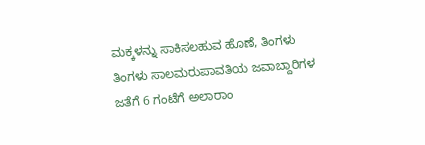ಮಕ್ಕಳನ್ನು ಸಾಕಿಸಲಹುವ ಹೊಣೆ, ತಿಂಗಳು ತಿಂಗಳು ಸಾಲಮರುಪಾವತಿಯ ಜವಾಬ್ದಾರಿಗಳ ಜತೆಗೆ 6 ಗಂಟೆಗೆ ಅಲಾರಾಂ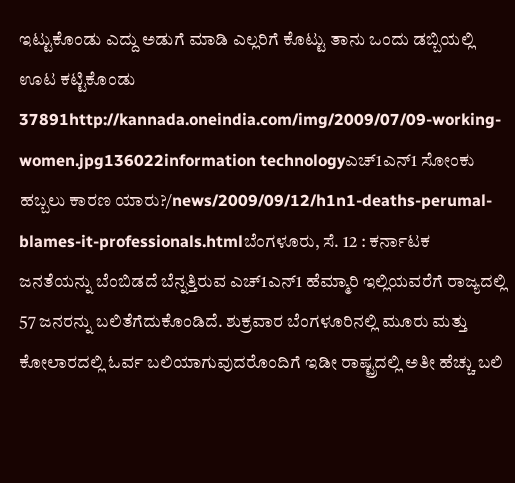ಇಟ್ಟುಕೊಂಡು ಎದ್ದು ಅಡುಗೆ ಮಾಡಿ ಎಲ್ಲರಿಗೆ ಕೊಟ್ಟು ತಾನು ಒಂದು ಡಬ್ಬಿಯಲ್ಲಿ ಊಟ ಕಟ್ಟಿಕೊಂಡು 37891http://kannada.oneindia.com/img/2009/07/09-working-women.jpg136022information technologyಎಚ್1ಎನ್1 ಸೋಂಕು ಹಬ್ಬಲು ಕಾರಣ ಯಾರು?/news/2009/09/12/h1n1-deaths-perumal-blames-it-professionals.htmlಬೆಂಗಳೂರು, ಸೆ. 12 : ಕರ್ನಾಟಕ ಜನತೆಯನ್ನು ಬೆಂಬಿಡದೆ ಬೆನ್ನತ್ತಿರುವ ಎಚ್1ಎನ್1 ಹೆಮ್ಮಾರಿ ಇಲ್ಲಿಯವರೆಗೆ ರಾಜ್ಯದಲ್ಲಿ 57 ಜನರನ್ನು ಬಲಿತೆಗೆದುಕೊಂಡಿದೆ. ಶುಕ್ರವಾರ ಬೆಂಗಳೂರಿನಲ್ಲಿ ಮೂರು ಮತ್ತು ಕೋಲಾರದಲ್ಲಿ ಓರ್ವ ಬಲಿಯಾಗುವುದರೊಂದಿಗೆ ಇಡೀ ರಾಷ್ಟ್ರದಲ್ಲಿ ಅತೀ ಹೆಚ್ಚು ಬಲಿ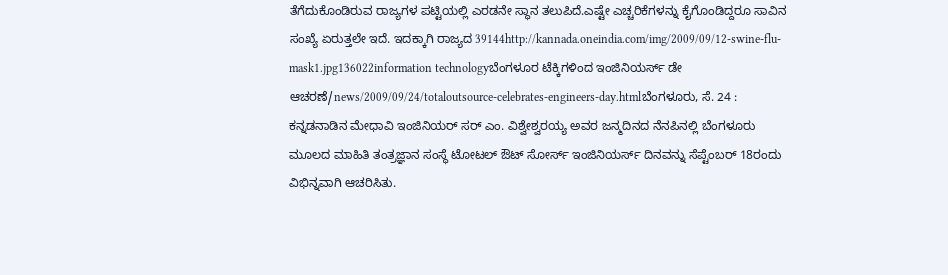ತೆಗೆದುಕೊಂಡಿರುವ ರಾಜ್ಯಗಳ ಪಟ್ಟಿಯಲ್ಲಿ ಎರಡನೇ ಸ್ಥಾನ ತಲುಪಿದೆ.ಎಷ್ಟೇ ಎಚ್ಚರಿಕೆಗಳನ್ನು ಕೈಗೊಂಡಿದ್ದರೂ ಸಾವಿನ ಸಂಖ್ಯೆ ಏರುತ್ತಲೇ ಇದೆ. ಇದಕ್ಕಾಗಿ ರಾಜ್ಯದ 39144http://kannada.oneindia.com/img/2009/09/12-swine-flu-mask1.jpg136022information technologyಬೆಂಗಳೂರ ಟೆಕ್ಕಿಗಳಿಂದ ಇಂಜಿನಿಯರ್ಸ್ ಡೇ ಆಚರಣೆ/news/2009/09/24/totaloutsource-celebrates-engineers-day.htmlಬೆಂಗಳೂರು, ಸೆ. 24 : ಕನ್ನಡನಾಡಿನ ಮೇಧಾವಿ ಇಂಜಿನಿಯರ್ ಸರ್ ಎಂ. ವಿಶ್ವೇಶ್ವರಯ್ಯ ಅವರ ಜನ್ಮದಿನದ ನೆನಪಿನಲ್ಲಿ ಬೆಂಗಳೂರು ಮೂಲದ ಮಾಹಿತಿ ತಂತ್ರಜ್ಞಾನ ಸಂಸ್ಥೆ ಟೋಟಲ್ ಔಟ್ ಸೋರ್ಸ್ ಇಂಜಿನಿಯರ್ಸ್ ದಿನವನ್ನು ಸೆಪ್ಟೆಂಬರ್ 18ರಂದು ವಿಭಿನ್ನವಾಗಿ ಆಚರಿಸಿತು.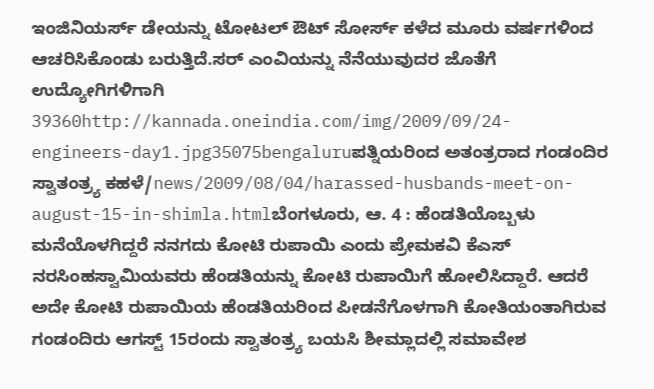ಇಂಜಿನಿಯರ್ಸ್ ಡೇಯನ್ನು ಟೋಟಲ್ ಔಟ್ ಸೋರ್ಸ್ ಕಳೆದ ಮೂರು ವರ್ಷಗಳಿಂದ ಆಚರಿಸಿಕೊಂಡು ಬರುತ್ತಿದೆ.ಸರ್ ಎಂವಿಯನ್ನು ನೆನೆಯುವುದರ ಜೊತೆಗೆ ಉದ್ಯೋಗಿಗಳಿಗಾಗಿ 39360http://kannada.oneindia.com/img/2009/09/24-engineers-day1.jpg35075bengaluruಪತ್ನಿಯರಿಂದ ಅತಂತ್ರರಾದ ಗಂಡಂದಿರ ಸ್ವಾತಂತ್ರ್ಯ ಕಹಳೆ/news/2009/08/04/harassed-husbands-meet-on-august-15-in-shimla.htmlಬೆಂಗಳೂರು, ಆ. 4 : ಹೆಂಡತಿಯೊಬ್ಬಳು ಮನೆಯೊಳಗಿದ್ದರೆ ನನಗದು ಕೋಟಿ ರುಪಾಯಿ ಎಂದು ಪ್ರೇಮಕವಿ ಕೆಎಸ್ ನರಸಿಂಹಸ್ವಾಮಿಯವರು ಹೆಂಡತಿಯನ್ನು ಕೋಟಿ ರುಪಾಯಿಗೆ ಹೋಲಿಸಿದ್ದಾರೆ. ಆದರೆ ಅದೇ ಕೋಟಿ ರುಪಾಯಿಯ ಹೆಂಡತಿಯರಿಂದ ಪೀಡನೆಗೊಳಗಾಗಿ ಕೋತಿಯಂತಾಗಿರುವ ಗಂಡಂದಿರು ಆಗಸ್ಟ್ 15ರಂದು ಸ್ವಾತಂತ್ರ್ಯ ಬಯಸಿ ಶೀಮ್ಲಾದಲ್ಲಿ ಸಮಾವೇಶ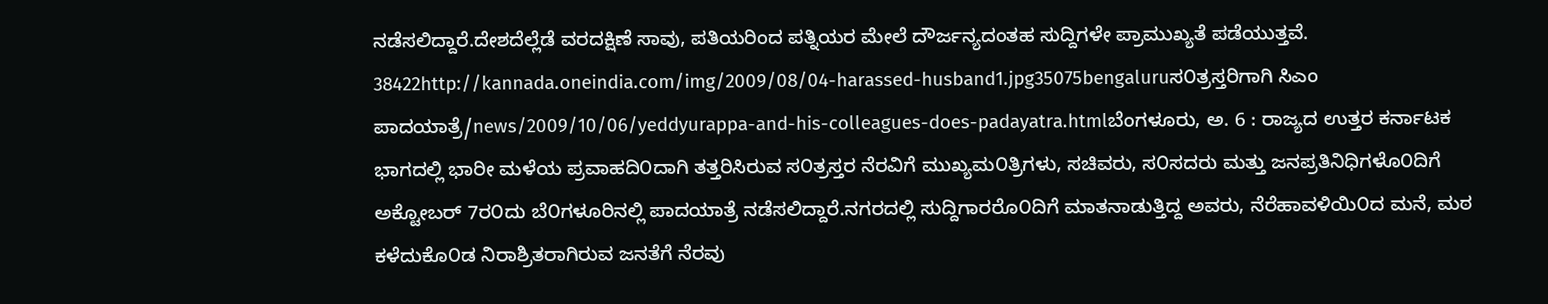ನಡೆಸಲಿದ್ದಾರೆ.ದೇಶದೆಲ್ಲೆಡೆ ವರದಕ್ಷಿಣೆ ಸಾವು, ಪತಿಯರಿಂದ ಪತ್ನಿಯರ ಮೇಲೆ ದೌರ್ಜನ್ಯದಂತಹ ಸುದ್ದಿಗಳೇ ಪ್ರಾಮುಖ್ಯತೆ ಪಡೆಯುತ್ತವೆ. 38422http://kannada.oneindia.com/img/2009/08/04-harassed-husband1.jpg35075bengaluruಸ೦ತ್ರಸ್ತರಿಗಾಗಿ ಸಿಎಂ ಪಾದಯಾತ್ರೆ/news/2009/10/06/yeddyurappa-and-his-colleagues-does-padayatra.htmlಬೆಂಗಳೂರು, ಅ. 6 : ರಾಜ್ಯದ ಉತ್ತರ ಕರ್ನಾಟಕ ಭಾಗದಲ್ಲಿ ಭಾರೀ ಮಳೆಯ ಪ್ರವಾಹದಿ೦ದಾಗಿ ತತ್ತರಿಸಿರುವ ಸ೦ತ್ರಸ್ತರ ನೆರವಿಗೆ ಮುಖ್ಯಮ೦ತ್ರಿಗಳು, ಸಚಿವರು, ಸ೦ಸದರು ಮತ್ತು ಜನಪ್ರತಿನಿಧಿಗಳೊ೦ದಿಗೆ ಅಕ್ಟೋಬರ್ 7ರ೦ದು ಬೆ೦ಗಳೂರಿನಲ್ಲಿ ಪಾದಯಾತ್ರೆ ನಡೆಸಲಿದ್ದಾರೆ.ನಗರದಲ್ಲಿ ಸುದ್ದಿಗಾರರೊ೦ದಿಗೆ ಮಾತನಾಡುತ್ತಿದ್ದ ಅವರು, ನೆರೆಹಾವಳಿಯಿ೦ದ ಮನೆ, ಮಠ ಕಳೆದುಕೊ೦ಡ ನಿರಾಶ್ರಿತರಾಗಿರುವ ಜನತೆಗೆ ನೆರವು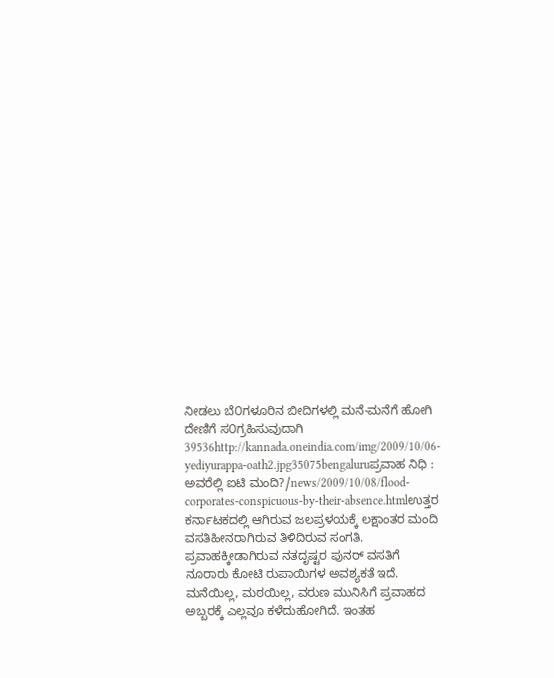ನೀಡಲು ಬೆ೦ಗಳೂರಿನ ಬೀದಿಗಳಲ್ಲಿ ಮನೆ-ಮನೆಗೆ ಹೋಗಿ ದೇಣಿಗೆ ಸ೦ಗ್ರಹಿಸುವುದಾಗಿ 39536http://kannada.oneindia.com/img/2009/10/06-yediyurappa-oath2.jpg35075bengaluruಪ್ರವಾಹ ನಿಧಿ : ಅವರೆಲ್ಲಿ ಐಟಿ ಮಂದಿ?/news/2009/10/08/flood-corporates-conspicuous-by-their-absence.htmlಉತ್ತರ ಕರ್ನಾಟಕದಲ್ಲಿ ಆಗಿರುವ ಜಲಪ್ರಳಯಕ್ಕೆ ಲಕ್ಷಾಂತರ ಮಂದಿ ವಸತಿಹೀನರಾಗಿರುವ ತಿಳಿದಿರುವ ಸಂಗತಿ. ಪ್ರವಾಹಕ್ಕೀಡಾಗಿರುವ ನತದೃಷ್ಟರ ಪುನರ್ ವಸತಿಗೆ ನೂರಾರು ಕೋಟಿ ರುಪಾಯಿಗಳ ಅವಶ್ಯಕತೆ ಇದೆ. ಮನೆಯಿಲ್ಲ, ಮಠಯಿಲ್ಲ, ವರುಣ ಮುನಿಸಿಗೆ ಪ್ರವಾಹದ ಅಬ್ಬರಕ್ಕೆ ಎಲ್ಲವೂ ಕಳೆದುಹೋಗಿದೆ. ಇಂತಹ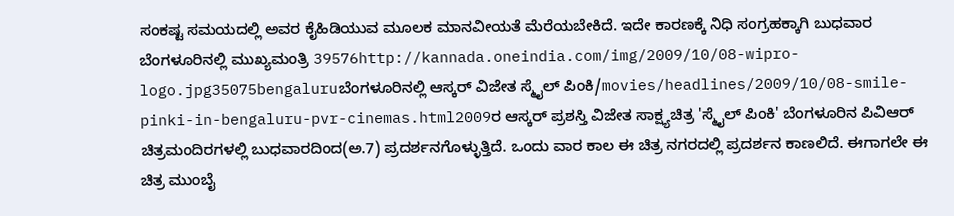ಸಂಕಷ್ಟ ಸಮಯದಲ್ಲಿ ಅವರ ಕೈಹಿಡಿಯುವ ಮೂಲಕ ಮಾನವೀಯತೆ ಮೆರೆಯಬೇಕಿದೆ. ಇದೇ ಕಾರಣಕ್ಕೆ ನಿಧಿ ಸಂಗ್ರಹಕ್ಕಾಗಿ ಬುಧವಾರ ಬೆಂಗಳೂರಿನಲ್ಲಿ ಮುಖ್ಯಮಂತ್ರಿ 39576http://kannada.oneindia.com/img/2009/10/08-wipro-logo.jpg35075bengaluruಬೆಂಗಳೂರಿನಲ್ಲಿ ಆಸ್ಕರ್ ವಿಜೇತ ಸ್ಮೈಲ್ ಪಿಂಕಿ/movies/headlines/2009/10/08-smile-pinki-in-bengaluru-pvr-cinemas.html2009ರ ಆಸ್ಕರ್ ಪ್ರಶಸ್ತಿ ವಿಜೇತ ಸಾಕ್ಷ್ಯಚಿತ್ರ 'ಸ್ಮೈಲ್ ಪಿಂಕಿ' ಬೆಂಗಳೂರಿನ ಪಿವಿಆರ್ ಚಿತ್ರಮಂದಿರಗಳಲ್ಲಿ ಬುಧವಾರದಿಂದ(ಅ.7) ಪ್ರದರ್ಶನಗೊಳ್ಳುತ್ತಿದೆ. ಒಂದು ವಾರ ಕಾಲ ಈ ಚಿತ್ರ ನಗರದಲ್ಲಿ ಪ್ರದರ್ಶನ ಕಾಣಲಿದೆ. ಈಗಾಗಲೇ ಈ ಚಿತ್ರ ಮುಂಬೈ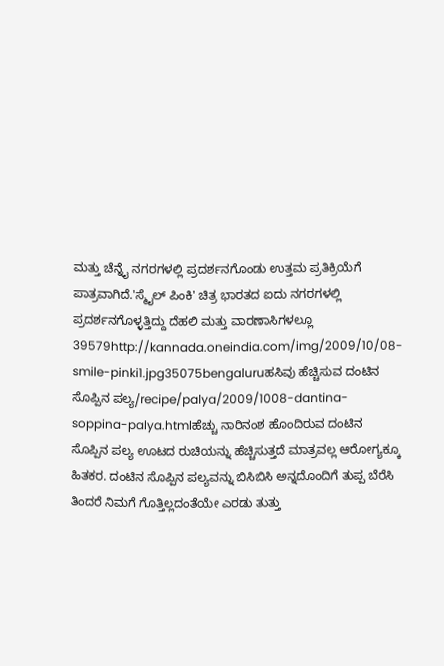ಮತ್ತು ಚೆನ್ನೈ ನಗರಗಳಲ್ಲಿ ಪ್ರದರ್ಶನಗೊಂಡು ಉತ್ತಮ ಪ್ರತಿಕ್ರಿಯೆಗೆ ಪಾತ್ರವಾಗಿದೆ.'ಸ್ಮೈಲ್ ಪಿಂಕಿ' ಚಿತ್ರ ಭಾರತದ ಐದು ನಗರಗಳಲ್ಲಿ ಪ್ರದರ್ಶನಗೊಳ್ಳತ್ತಿದ್ದು ದೆಹಲಿ ಮತ್ತು ವಾರಣಾಸಿಗಳಲ್ಲೂ 39579http://kannada.oneindia.com/img/2009/10/08-smile-pinki1.jpg35075bengaluruಹಸಿವು ಹೆಚ್ಚಿಸುವ ದಂಟಿನ ಸೊಪ್ಪಿನ ಪಲ್ಯ/recipe/palya/2009/1008-dantina-soppina-palya.htmlಹೆಚ್ಚು ನಾರಿನಂಶ ಹೊಂದಿರುವ ದಂಟಿನ ಸೊಪ್ಪಿನ ಪಲ್ಯ ಊಟದ ರುಚಿಯನ್ನು ಹೆಚ್ಚಿಸುತ್ತದೆ ಮಾತ್ರವಲ್ಲ ಆರೋಗ್ಯಕ್ಕೂ ಹಿತಕರ. ದಂಟಿನ ಸೊಪ್ಪಿನ ಪಲ್ಯವನ್ನು ಬಿಸಿಬಿಸಿ ಅನ್ನದೊಂದಿಗೆ ತುಪ್ಪ ಬೆರೆಸಿ ತಿಂದರೆ ನಿಮಗೆ ಗೊತ್ತಿಲ್ಲದಂತೆಯೇ ಎರಡು ತುತ್ತು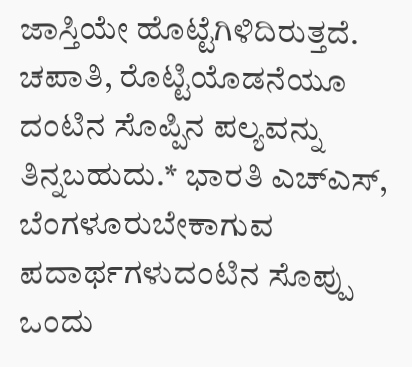ಜಾಸ್ತಿಯೇ ಹೊಟ್ಟೆಗಿಳಿದಿರುತ್ತದೆ. ಚಪಾತಿ, ರೊಟ್ಟಿಯೊಡನೆಯೂ ದಂಟಿನ ಸೊಪ್ಪಿನ ಪಲ್ಯವನ್ನು ತಿನ್ನಬಹುದು.* ಭಾರತಿ ಎಚ್ಎಸ್, ಬೆಂಗಳೂರುಬೇಕಾಗುವ ಪದಾರ್ಥಗಳುದಂಟಿನ ಸೊಪ್ಪು ಒಂದು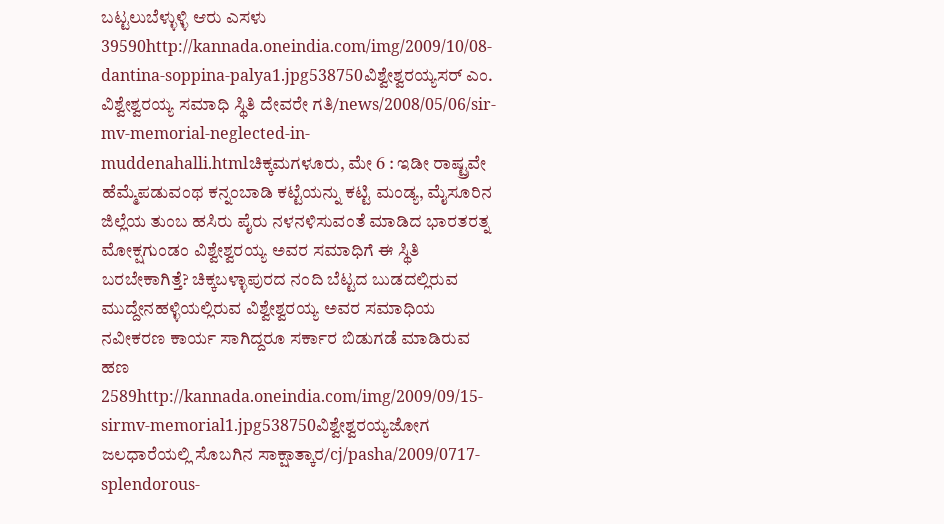ಬಟ್ಟಲುಬೆಳ್ಳುಳ್ಳಿ ಆರು ಎಸಳು 39590http://kannada.oneindia.com/img/2009/10/08-dantina-soppina-palya1.jpg538750ವಿಶ್ವೇಶ್ವರಯ್ಯಸರ್ ಎಂ. ವಿಶ್ವೇಶ್ವರಯ್ಯ ಸಮಾಧಿ ಸ್ಥಿತಿ ದೇವರೇ ಗತಿ/news/2008/05/06/sir-mv-memorial-neglected-in-muddenahalli.htmlಚಿಕ್ಕಮಗಳೂರು, ಮೇ 6 : ಇಡೀ ರಾಷ್ಟ್ರವೇ ಹೆಮ್ಮೆಪಡುವಂಥ ಕನ್ನಂಬಾಡಿ ಕಟ್ಟೆಯನ್ನು ಕಟ್ಟಿ ಮಂಡ್ಯ, ಮೈಸೂರಿನ ಜಿಲ್ಲೆಯ ತುಂಬ ಹಸಿರು ಪೈರು ನಳನಳಿಸುವಂತೆ ಮಾಡಿದ ಭಾರತರತ್ನ ಮೋಕ್ಷಗುಂಡಂ ವಿಶ್ವೇಶ್ವರಯ್ಯ ಅವರ ಸಮಾಧಿಗೆ ಈ ಸ್ಥಿತಿ ಬರಬೇಕಾಗಿತ್ತೆ? ಚಿಕ್ಕಬಳ್ಳಾಪುರದ ನಂದಿ ಬೆಟ್ಟದ ಬುಡದಲ್ಲಿರುವ ಮುದ್ದೇನಹಳ್ಳಿಯಲ್ಲಿರುವ ವಿಶ್ವೇಶ್ವರಯ್ಯ ಅವರ ಸಮಾಧಿಯ ನವೀಕರಣ ಕಾರ್ಯ ಸಾಗಿದ್ದರೂ ಸರ್ಕಾರ ಬಿಡುಗಡೆ ಮಾಡಿರುವ ಹಣ 2589http://kannada.oneindia.com/img/2009/09/15-sirmv-memorial1.jpg538750ವಿಶ್ವೇಶ್ವರಯ್ಯಜೋಗ ಜಲಧಾರೆಯಲ್ಲಿ ಸೊಬಗಿನ ಸಾಕ್ಷಾತ್ಕಾರ/cj/pasha/2009/0717-splendorous-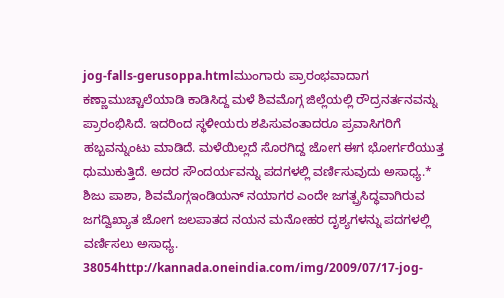jog-falls-gerusoppa.htmlಮುಂಗಾರು ಪ್ರಾರಂಭವಾದಾಗ ಕಣ್ಣಾಮುಚ್ಚಾಲೆಯಾಡಿ ಕಾಡಿಸಿದ್ದ ಮಳೆ ಶಿವಮೊಗ್ಗ ಜಿಲ್ಲೆಯಲ್ಲಿ ರೌದ್ರನರ್ತನವನ್ನು ಪ್ರಾರಂಭಿಸಿದೆ. ಇದರಿಂದ ಸ್ಥಳೀಯರು ಶಪಿಸುವಂತಾದರೂ ಪ್ರವಾಸಿಗರಿಗೆ ಹಬ್ಬವನ್ನುಂಟು ಮಾಡಿದೆ. ಮಳೆಯಿಲ್ಲದೆ ಸೊರಗಿದ್ದ ಜೋಗ ಈಗ ಭೋರ್ಗರೆಯುತ್ತ ಧುಮುಕುತ್ತಿದೆ. ಅದರ ಸೌಂದರ್ಯವನ್ನು ಪದಗಳಲ್ಲಿ ವರ್ಣಿಸುವುದು ಅಸಾಧ್ಯ.* ಶಿಜು ಪಾಶಾ, ಶಿವಮೊಗ್ಗಇಂಡಿಯನ್ ನಯಾಗರ ಎಂದೇ ಜಗತ್ಪ್ರಸಿದ್ಧವಾಗಿರುವ ಜಗದ್ವಿಖ್ಯಾತ ಜೋಗ ಜಲಪಾತದ ನಯನ ಮನೋಹರ ದೃಶ್ಯಗಳನ್ನು ಪದಗಳಲ್ಲಿ ವರ್ಣಿಸಲು ಅಸಾಧ್ಯ. 38054http://kannada.oneindia.com/img/2009/07/17-jog-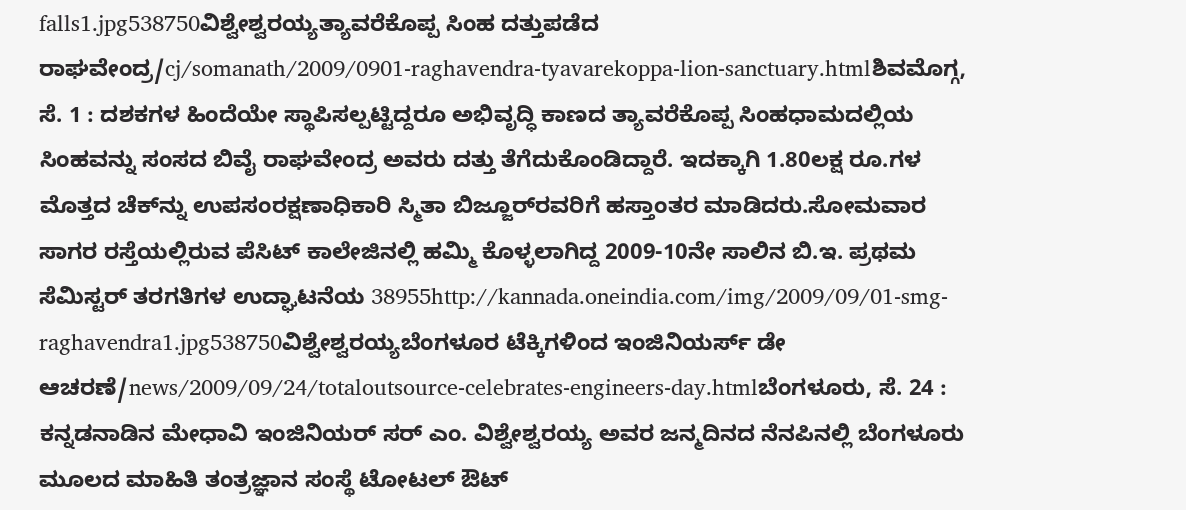falls1.jpg538750ವಿಶ್ವೇಶ್ವರಯ್ಯತ್ಯಾವರೆಕೊಪ್ಪ ಸಿಂಹ ದತ್ತುಪಡೆದ ರಾಘವೇಂದ್ರ/cj/somanath/2009/0901-raghavendra-tyavarekoppa-lion-sanctuary.htmlಶಿವಮೊಗ್ಗ, ಸೆ. 1 : ದಶಕಗಳ ಹಿಂದೆಯೇ ಸ್ಥಾಪಿಸಲ್ಪಟ್ಟಿದ್ದರೂ ಅಭಿವೃದ್ಧಿ ಕಾಣದ ತ್ಯಾವರೆಕೊಪ್ಪ ಸಿಂಹಧಾಮದಲ್ಲಿಯ ಸಿಂಹವನ್ನು ಸಂಸದ ಬಿವೈ ರಾಘವೇಂದ್ರ ಅವರು ದತ್ತು ತೆಗೆದುಕೊಂಡಿದ್ದಾರೆ. ಇದಕ್ಕಾಗಿ 1.80ಲಕ್ಷ ರೂ.ಗಳ ಮೊತ್ತದ ಚೆಕ್‌ನ್ನು ಉಪಸಂರಕ್ಷಣಾಧಿಕಾರಿ ಸ್ಮಿತಾ ಬಿಜ್ಜೂರ್‌ರವರಿಗೆ ಹಸ್ತಾಂತರ ಮಾಡಿದರು.ಸೋಮವಾರ ಸಾಗರ ರಸ್ತೆಯಲ್ಲಿರುವ ಪೆಸಿಟ್ ಕಾಲೇಜಿನಲ್ಲಿ ಹಮ್ಮಿ ಕೊಳ್ಳಲಾಗಿದ್ದ 2009-10ನೇ ಸಾಲಿನ ಬಿ.ಇ. ಪ್ರಥಮ ಸೆಮಿಸ್ಟರ್ ತರಗತಿಗಳ ಉದ್ಘಾಟನೆಯ 38955http://kannada.oneindia.com/img/2009/09/01-smg-raghavendra1.jpg538750ವಿಶ್ವೇಶ್ವರಯ್ಯಬೆಂಗಳೂರ ಟೆಕ್ಕಿಗಳಿಂದ ಇಂಜಿನಿಯರ್ಸ್ ಡೇ ಆಚರಣೆ/news/2009/09/24/totaloutsource-celebrates-engineers-day.htmlಬೆಂಗಳೂರು, ಸೆ. 24 : ಕನ್ನಡನಾಡಿನ ಮೇಧಾವಿ ಇಂಜಿನಿಯರ್ ಸರ್ ಎಂ. ವಿಶ್ವೇಶ್ವರಯ್ಯ ಅವರ ಜನ್ಮದಿನದ ನೆನಪಿನಲ್ಲಿ ಬೆಂಗಳೂರು ಮೂಲದ ಮಾಹಿತಿ ತಂತ್ರಜ್ಞಾನ ಸಂಸ್ಥೆ ಟೋಟಲ್ ಔಟ್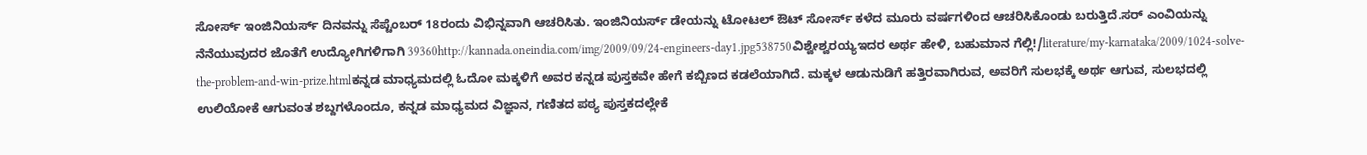ಸೋರ್ಸ್ ಇಂಜಿನಿಯರ್ಸ್ ದಿನವನ್ನು ಸೆಪ್ಟೆಂಬರ್ 18ರಂದು ವಿಭಿನ್ನವಾಗಿ ಆಚರಿಸಿತು. ಇಂಜಿನಿಯರ್ಸ್ ಡೇಯನ್ನು ಟೋಟಲ್ ಔಟ್ ಸೋರ್ಸ್ ಕಳೆದ ಮೂರು ವರ್ಷಗಳಿಂದ ಆಚರಿಸಿಕೊಂಡು ಬರುತ್ತಿದೆ.ಸರ್ ಎಂವಿಯನ್ನು ನೆನೆಯುವುದರ ಜೊತೆಗೆ ಉದ್ಯೋಗಿಗಳಿಗಾಗಿ 39360http://kannada.oneindia.com/img/2009/09/24-engineers-day1.jpg538750ವಿಶ್ವೇಶ್ವರಯ್ಯಇದರ ಅರ್ಥ ಹೇಳಿ, ಬಹುಮಾನ ಗೆಲ್ಲಿ!/literature/my-karnataka/2009/1024-solve-the-problem-and-win-prize.htmlಕನ್ನಡ ಮಾಧ್ಯಮದಲ್ಲಿ ಓದೋ ಮಕ್ಕಳಿಗೆ ಅವರ ಕನ್ನಡ ಪುಸ್ತಕವೇ ಹೇಗೆ ಕಬ್ಬಿಣದ ಕಡಲೆಯಾಗಿದೆ. ಮಕ್ಕಳ ಆಡುನುಡಿಗೆ ಹತ್ತಿರವಾಗಿರುವ, ಅವರಿಗೆ ಸುಲಭಕ್ಕೆ ಅರ್ಥ ಆಗುವ, ಸುಲಭದಲ್ಲಿ ಉಲಿಯೋಕೆ ಆಗುವಂತ ಶಬ್ದಗಳೊಂದೂ, ಕನ್ನಡ ಮಾಧ್ಯಮದ ವಿಜ್ಞಾನ, ಗಣಿತದ ಪಠ್ಯ ಪುಸ್ತಕದಲ್ಲೇಕೆ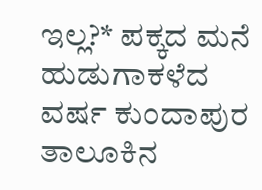ಇಲ್ಲ?* ಪಕ್ಕದ ಮನೆ ಹುಡುಗಾಕಳೆದ ವರ್ಷ ಕುಂದಾಪುರ ತಾಲೂಕಿನ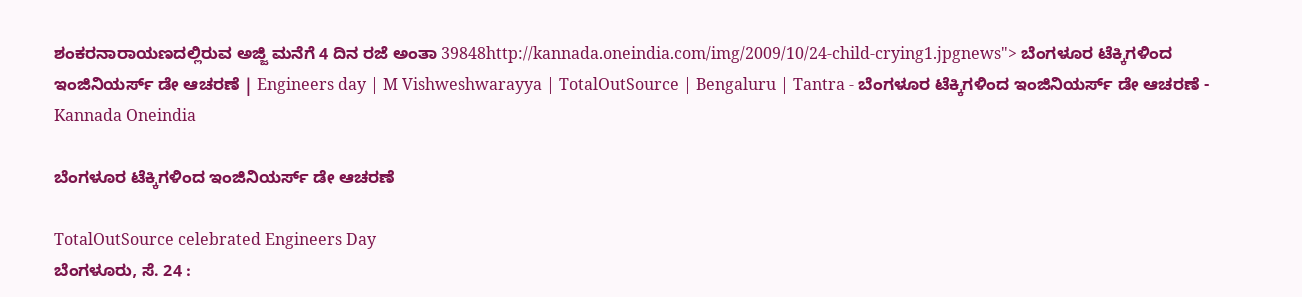ಶಂಕರನಾರಾಯಣದಲ್ಲಿರುವ ಅಜ್ಜಿ ಮನೆಗೆ 4 ದಿನ ರಜೆ ಅಂತಾ 39848http://kannada.oneindia.com/img/2009/10/24-child-crying1.jpgnews"> ಬೆಂಗಳೂರ ಟೆಕ್ಕಿಗಳಿಂದ ಇಂಜಿನಿಯರ್ಸ್ ಡೇ ಆಚರಣೆ | Engineers day | M Vishweshwarayya | TotalOutSource | Bengaluru | Tantra - ಬೆಂಗಳೂರ ಟೆಕ್ಕಿಗಳಿಂದ ಇಂಜಿನಿಯರ್ಸ್ ಡೇ ಆಚರಣೆ - Kannada Oneindia

ಬೆಂಗಳೂರ ಟೆಕ್ಕಿಗಳಿಂದ ಇಂಜಿನಿಯರ್ಸ್ ಡೇ ಆಚರಣೆ

TotalOutSource celebrated Engineers Day
ಬೆಂಗಳೂರು, ಸೆ. 24 :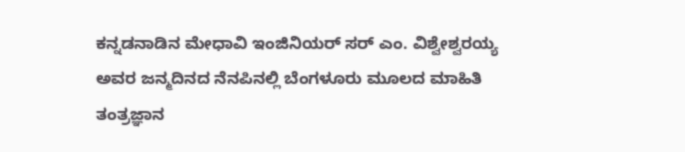ಕನ್ನಡನಾಡಿನ ಮೇಧಾವಿ ಇಂಜಿನಿಯರ್ ಸರ್ ಎಂ. ವಿಶ್ವೇಶ್ವರಯ್ಯ ಅವರ ಜನ್ಮದಿನದ ನೆನಪಿನಲ್ಲಿ ಬೆಂಗಳೂರು ಮೂಲದ ಮಾಹಿತಿ ತಂತ್ರಜ್ಞಾನ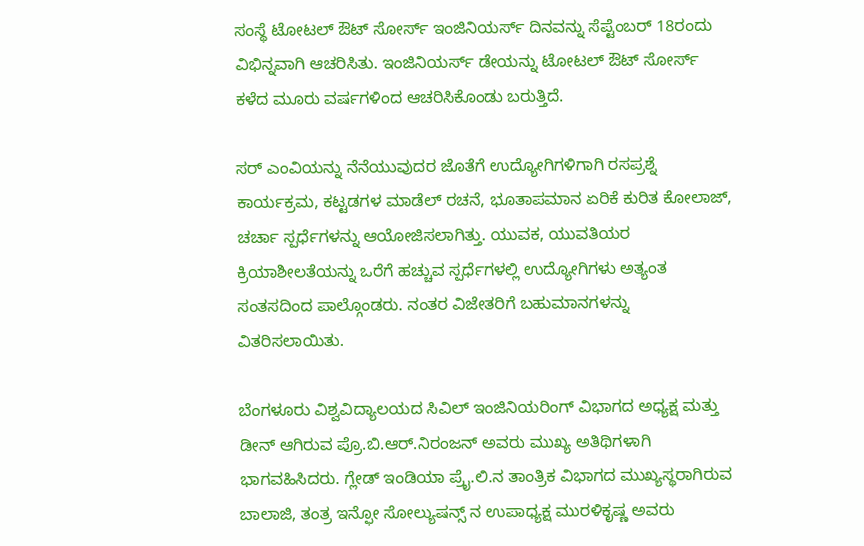ಸಂಸ್ಥೆ ಟೋಟಲ್ ಔಟ್ ಸೋರ್ಸ್ ಇಂಜಿನಿಯರ್ಸ್ ದಿನವನ್ನು ಸೆಪ್ಟೆಂಬರ್ 18ರಂದು ವಿಭಿನ್ನವಾಗಿ ಆಚರಿಸಿತು. ಇಂಜಿನಿಯರ್ಸ್ ಡೇಯನ್ನು ಟೋಟಲ್ ಔಟ್ ಸೋರ್ಸ್ ಕಳೆದ ಮೂರು ವರ್ಷಗಳಿಂದ ಆಚರಿಸಿಕೊಂಡು ಬರುತ್ತಿದೆ.

ಸರ್ ಎಂವಿಯನ್ನು ನೆನೆಯುವುದರ ಜೊತೆಗೆ ಉದ್ಯೋಗಿಗಳಿಗಾಗಿ ರಸಪ್ರಶ್ನೆ ಕಾರ್ಯಕ್ರಮ, ಕಟ್ಟಡಗಳ ಮಾಡೆಲ್ ರಚನೆ, ಭೂತಾಪಮಾನ ಏರಿಕೆ ಕುರಿತ ಕೋಲಾಜ್, ಚರ್ಚಾ ಸ್ಪರ್ಧೆಗಳನ್ನು ಆಯೋಜಿಸಲಾಗಿತ್ತು. ಯುವಕ, ಯುವತಿಯರ ಕ್ರಿಯಾಶೀಲತೆಯನ್ನು ಒರೆಗೆ ಹಚ್ಚುವ ಸ್ಪರ್ಧೆಗಳಲ್ಲಿ ಉದ್ಯೋಗಿಗಳು ಅತ್ಯಂತ ಸಂತಸದಿಂದ ಪಾಲ್ಗೊಂಡರು. ನಂತರ ವಿಜೇತರಿಗೆ ಬಹುಮಾನಗಳನ್ನು ವಿತರಿಸಲಾಯಿತು.

ಬೆಂಗಳೂರು ವಿಶ್ವವಿದ್ಯಾಲಯದ ಸಿವಿಲ್ ಇಂಜಿನಿಯರಿಂಗ್ ವಿಭಾಗದ ಅಧ್ಯಕ್ಷ ಮತ್ತು ಡೀನ್ ಆಗಿರುವ ಪ್ರೊ.ಬಿ.ಆರ್.ನಿರಂಜನ್ ಅವರು ಮುಖ್ಯ ಅತಿಥಿಗಳಾಗಿ ಭಾಗವಹಿಸಿದರು. ಗ್ಲೇಡ್ ಇಂಡಿಯಾ ಪ್ರೈ.ಲಿ.ನ ತಾಂತ್ರಿಕ ವಿಭಾಗದ ಮುಖ್ಯಸ್ಥರಾಗಿರುವ ಬಾಲಾಜಿ, ತಂತ್ರ ಇನ್ಫೋ ಸೋಲ್ಯುಷನ್ಸ್ ನ ಉಪಾಧ್ಯಕ್ಷ ಮುರಳಿಕೃಷ್ಣ ಅವರು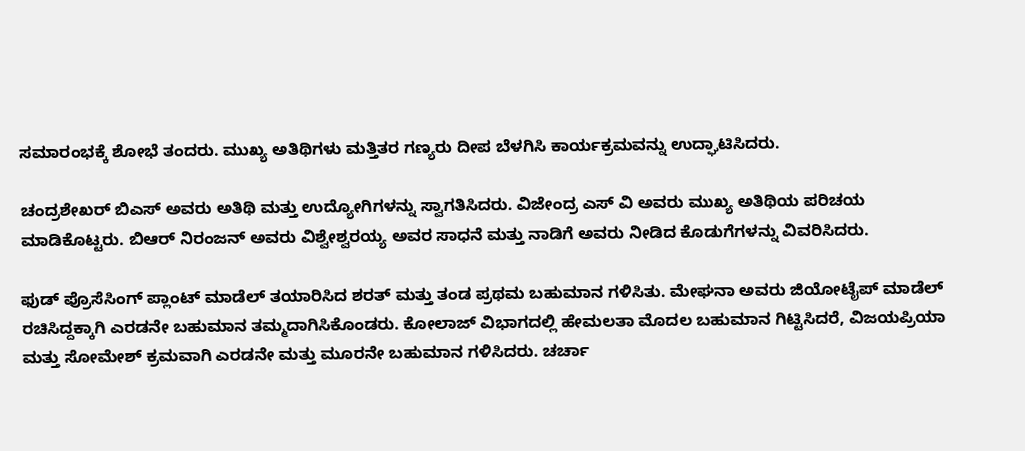ಸಮಾರಂಭಕ್ಕೆ ಶೋಭೆ ತಂದರು. ಮುಖ್ಯ ಅತಿಥಿಗಳು ಮತ್ತಿತರ ಗಣ್ಯರು ದೀಪ ಬೆಳಗಿಸಿ ಕಾರ್ಯಕ್ರಮವನ್ನು ಉದ್ಘಾಟಿಸಿದರು.

ಚಂದ್ರಶೇಖರ್ ಬಿಎಸ್ ಅವರು ಅತಿಥಿ ಮತ್ತು ಉದ್ಯೋಗಿಗಳನ್ನು ಸ್ವಾಗತಿಸಿದರು. ವಿಜೇಂದ್ರ ಎಸ್ ವಿ ಅವರು ಮುಖ್ಯ ಅತಿಥಿಯ ಪರಿಚಯ ಮಾಡಿಕೊಟ್ಟರು. ಬಿಆರ್ ನಿರಂಜನ್ ಅವರು ವಿಶ್ವೇಶ್ವರಯ್ಯ ಅವರ ಸಾಧನೆ ಮತ್ತು ನಾಡಿಗೆ ಅವರು ನೀಡಿದ ಕೊಡುಗೆಗಳನ್ನು ವಿವರಿಸಿದರು.

ಫುಡ್ ಪ್ರೊಸೆಸಿಂಗ್ ಪ್ಲಾಂಟ್ ಮಾಡೆಲ್ ತಯಾರಿಸಿದ ಶರತ್ ಮತ್ತು ತಂಡ ಪ್ರಥಮ ಬಹುಮಾನ ಗಳಿಸಿತು. ಮೇಘನಾ ಅವರು ಜಿಯೋಟೈಪ್ ಮಾಡೆಲ್ ರಚಿಸಿದ್ದಕ್ಕಾಗಿ ಎರಡನೇ ಬಹುಮಾನ ತಮ್ಮದಾಗಿಸಿಕೊಂಡರು. ಕೋಲಾಜ್ ವಿಭಾಗದಲ್ಲಿ ಹೇಮಲತಾ ಮೊದಲ ಬಹುಮಾನ ಗಿಟ್ಟಿಸಿದರೆ, ವಿಜಯಪ್ರಿಯಾ ಮತ್ತು ಸೋಮೇಶ್ ಕ್ರಮವಾಗಿ ಎರಡನೇ ಮತ್ತು ಮೂರನೇ ಬಹುಮಾನ ಗಳಿಸಿದರು. ಚರ್ಚಾ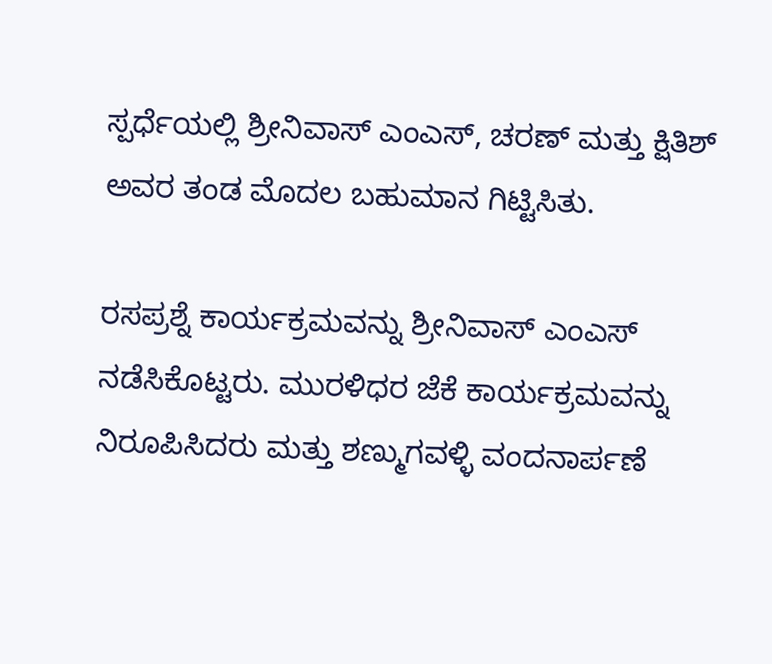ಸ್ಪರ್ಧೆಯಲ್ಲಿ ಶ್ರೀನಿವಾಸ್ ಎಂಎಸ್, ಚರಣ್ ಮತ್ತು ಕ್ಷಿತಿಶ್ ಅವರ ತಂಡ ಮೊದಲ ಬಹುಮಾನ ಗಿಟ್ಟಿಸಿತು.

ರಸಪ್ರಶ್ನೆ ಕಾರ್ಯಕ್ರಮವನ್ನು ಶ್ರೀನಿವಾಸ್ ಎಂಎಸ್ ನಡೆಸಿಕೊಟ್ಟರು. ಮುರಳಿಧರ ಜೆಕೆ ಕಾರ್ಯಕ್ರಮವನ್ನು ನಿರೂಪಿಸಿದರು ಮತ್ತು ಶಣ್ಮುಗವಳ್ಳಿ ವಂದನಾರ್ಪಣೆ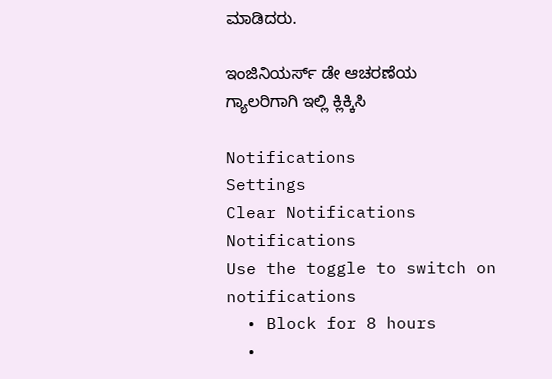ಮಾಡಿದರು.

ಇಂಜಿನಿಯರ್ಸ್ ಡೇ ಆಚರಣೆಯ ಗ್ಯಾಲರಿಗಾಗಿ ಇಲ್ಲಿ ಕ್ಲಿಕ್ಕಿಸಿ

Notifications
Settings
Clear Notifications
Notifications
Use the toggle to switch on notifications
  • Block for 8 hours
  •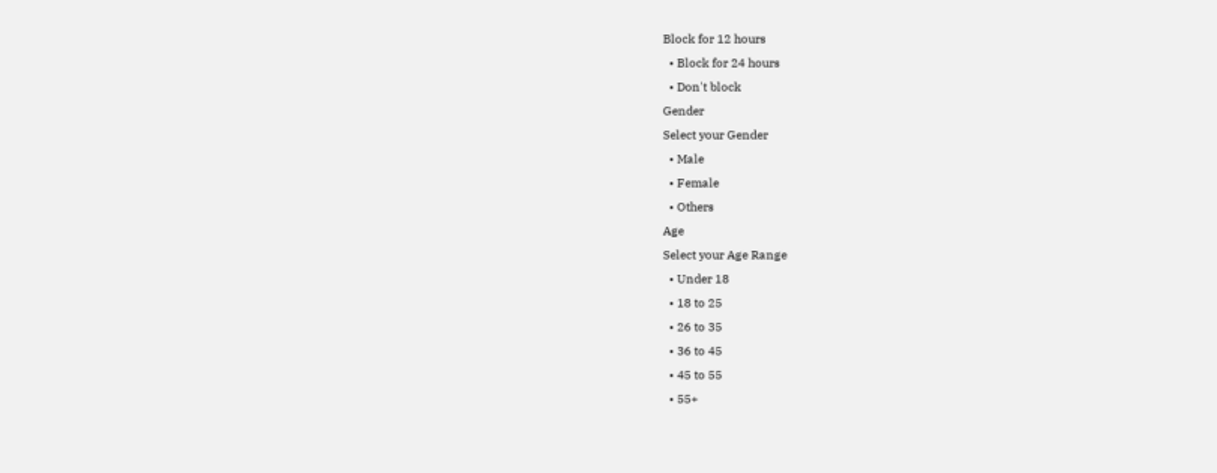Block for 12 hours
  • Block for 24 hours
  • Don't block
Gender
Select your Gender
  • Male
  • Female
  • Others
Age
Select your Age Range
  • Under 18
  • 18 to 25
  • 26 to 35
  • 36 to 45
  • 45 to 55
  • 55+